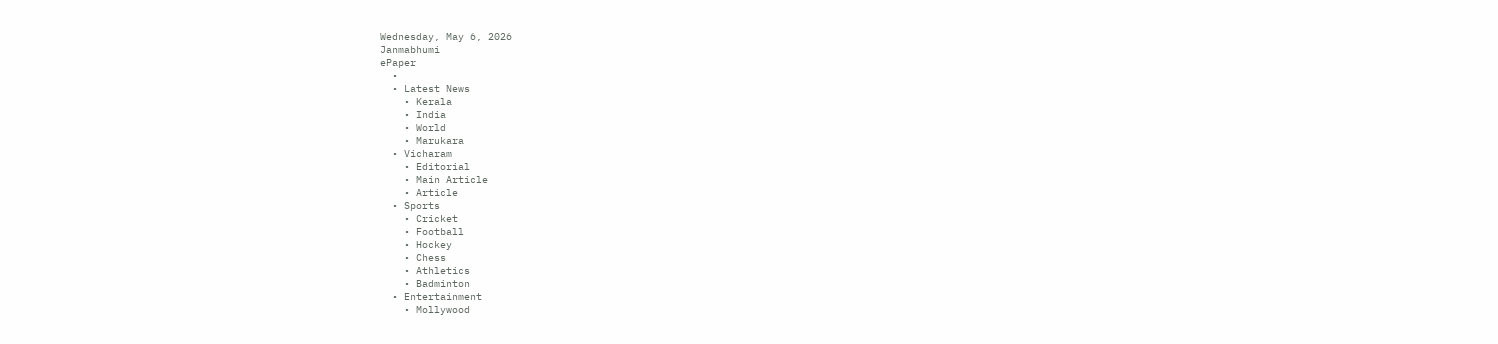Wednesday, May 6, 2026
Janmabhumi
ePaper
  •
  • Latest News
    • Kerala
    • India
    • World
    • Marukara
  • Vicharam
    • Editorial
    • Main Article
    • Article
  • Sports
    • Cricket
    • Football
    • Hockey
    • Chess
    • Athletics
    • Badminton
  • Entertainment
    • Mollywood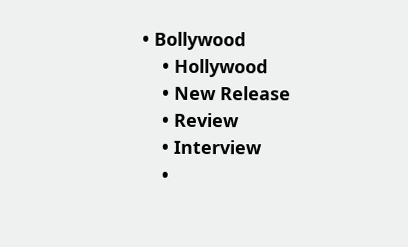• Bollywood
    • Hollywood
    • New Release
    • Review
    • Interview
    •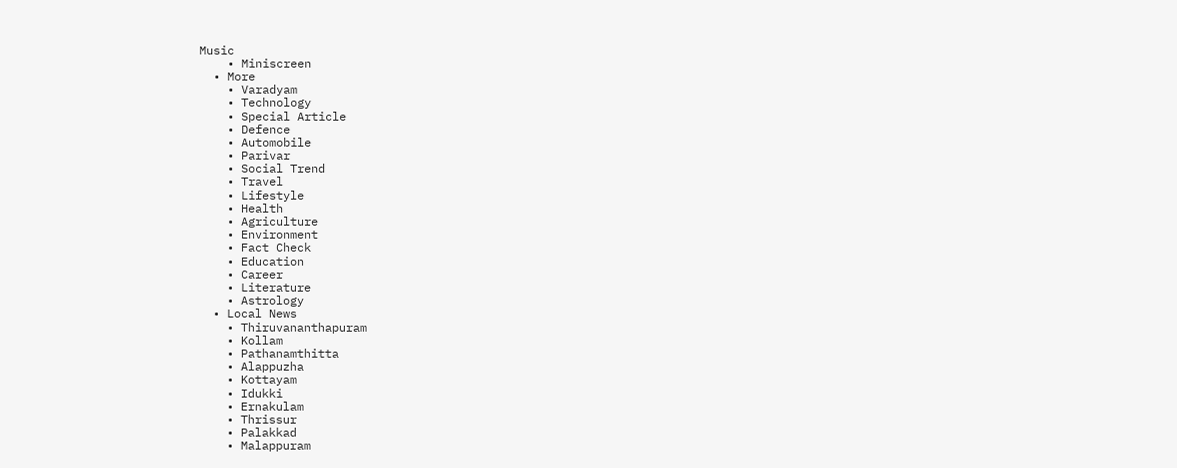Music
    • Miniscreen
  • More
    • Varadyam
    • Technology
    • Special Article
    • Defence
    • Automobile
    • Parivar
    • Social Trend
    • Travel
    • Lifestyle
    • Health
    • Agriculture
    • Environment
    • Fact Check
    • Education
    • Career
    • Literature
    • Astrology
  • Local News
    • Thiruvananthapuram
    • Kollam
    • Pathanamthitta
    • Alappuzha
    • Kottayam
    • Idukki
    • Ernakulam
    • Thrissur
    • Palakkad
    • Malappuram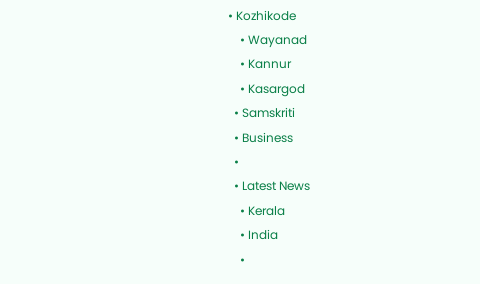• Kozhikode
    • Wayanad
    • Kannur
    • Kasargod
  • Samskriti
  • Business
  •
  • Latest News
    • Kerala
    • India
    •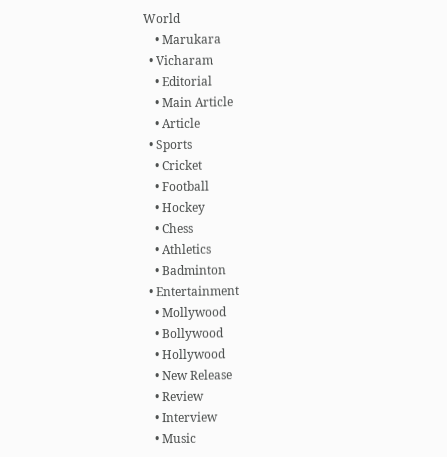World
    • Marukara
  • Vicharam
    • Editorial
    • Main Article
    • Article
  • Sports
    • Cricket
    • Football
    • Hockey
    • Chess
    • Athletics
    • Badminton
  • Entertainment
    • Mollywood
    • Bollywood
    • Hollywood
    • New Release
    • Review
    • Interview
    • Music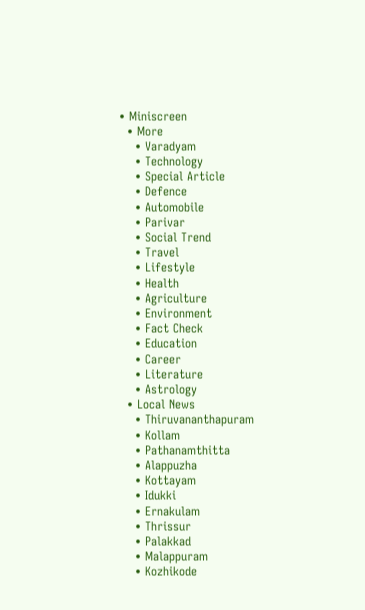• Miniscreen
  • More
    • Varadyam
    • Technology
    • Special Article
    • Defence
    • Automobile
    • Parivar
    • Social Trend
    • Travel
    • Lifestyle
    • Health
    • Agriculture
    • Environment
    • Fact Check
    • Education
    • Career
    • Literature
    • Astrology
  • Local News
    • Thiruvananthapuram
    • Kollam
    • Pathanamthitta
    • Alappuzha
    • Kottayam
    • Idukki
    • Ernakulam
    • Thrissur
    • Palakkad
    • Malappuram
    • Kozhikode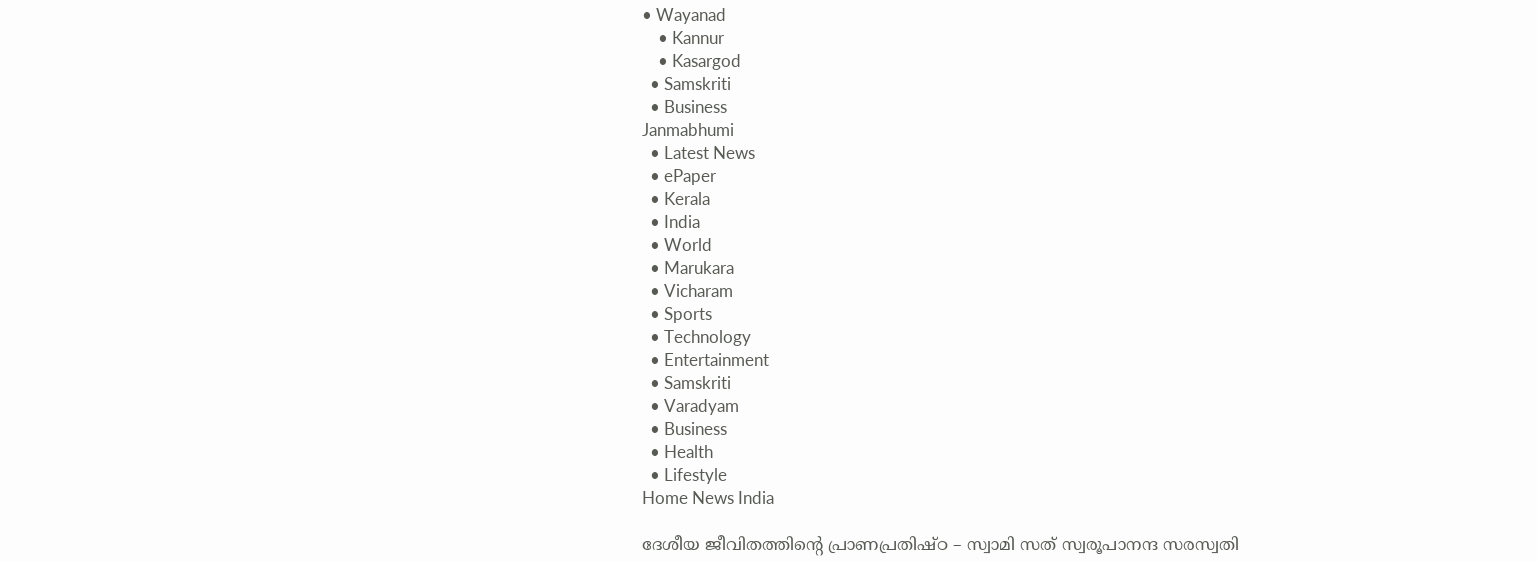• Wayanad
    • Kannur
    • Kasargod
  • Samskriti
  • Business
Janmabhumi
  • Latest News
  • ePaper
  • Kerala
  • India
  • World
  • Marukara
  • Vicharam
  • Sports
  • Technology
  • Entertainment
  • Samskriti
  • Varadyam
  • Business
  • Health
  • Lifestyle
Home News India

ദേശീയ ജീവിതത്തിന്റെ പ്രാണപ്രതിഷ്ഠ – സ്വാമി സത് സ്വരൂപാനന്ദ സരസ്വതി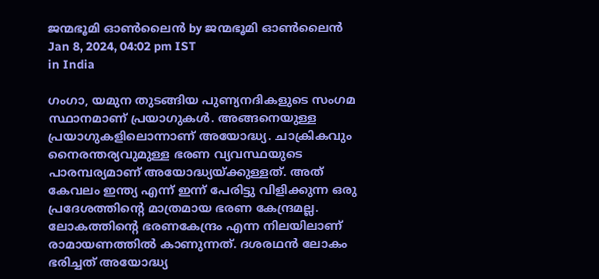ജന്മഭൂമി ഓണ്‍ലൈന്‍ by ജന്മഭൂമി ഓണ്‍ലൈന്‍
Jan 8, 2024, 04:02 pm IST
in India

ഗംഗാ, യമുന തുടങ്ങിയ പുണ്യനദികളുടെ സംഗമ സ്ഥാനമാണ് പ്രയാഗുകള്‍. അങ്ങനെയുള്ള പ്രയാഗുകളിലൊന്നാണ് അയോദ്ധ്യ. ചാക്രികവും നൈരന്തര്യവുമുള്ള ഭരണ വ്യവസ്ഥയുടെ പാരമ്പര്യമാണ് അയോദ്ധ്യയ്‌ക്കുള്ളത്. അത് കേവലം ഇന്ത്യ എന്ന് ഇന്ന് പേരിട്ടു വിളിക്കുന്ന ഒരു പ്രദേശത്തിന്റെ മാത്രമായ ഭരണ കേന്ദ്രമല്ല. ലോകത്തിന്റെ ഭരണകേന്ദ്രം എന്ന നിലയിലാണ് രാമായണത്തില്‍ കാണുന്നത്. ദശരഥന്‍ ലോകം ഭരിച്ചത് അയോദ്ധ്യ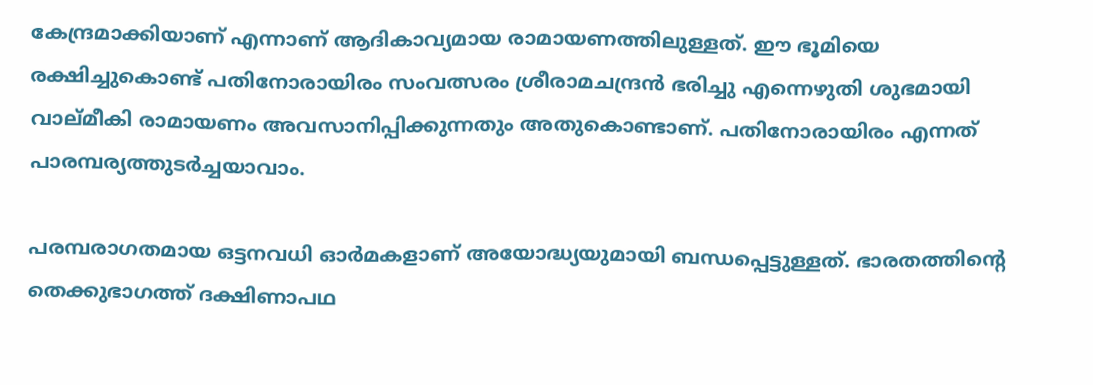കേന്ദ്രമാക്കിയാണ് എന്നാണ് ആദികാവ്യമായ രാമായണത്തിലുള്ളത്. ഈ ഭൂമിയെ രക്ഷിച്ചുകൊണ്ട് പതിനോരായിരം സംവത്സരം ശ്രീരാമചന്ദ്രന്‍ ഭരിച്ചു എന്നെഴുതി ശുഭമായി വാല്മീകി രാമായണം അവസാനിപ്പിക്കുന്നതും അതുകൊണ്ടാണ്. പതിനോരായിരം എന്നത് പാരമ്പര്യത്തുടര്‍ച്ചയാവാം.

പരമ്പരാഗതമായ ഒട്ടനവധി ഓര്‍മകളാണ് അയോദ്ധ്യയുമായി ബന്ധപ്പെട്ടുള്ളത്. ഭാരതത്തിന്റെ തെക്കുഭാഗത്ത് ദക്ഷിണാപഥ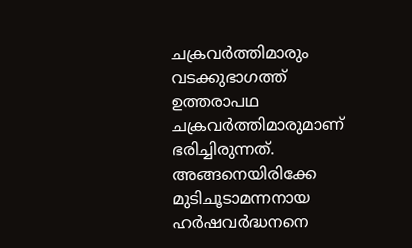ചക്രവര്‍ത്തിമാരും വടക്കുഭാഗത്ത് ഉത്തരാപഥ ചക്രവര്‍ത്തിമാരുമാണ് ഭരിച്ചിരുന്നത്. അങ്ങനെയിരിക്കേ മുടിചൂടാമന്നനായ ഹര്‍ഷവര്‍ദ്ധനനെ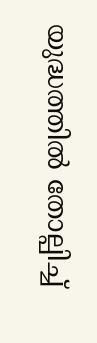യുദ്ധത്തില്‍ തോല്പിച്ച്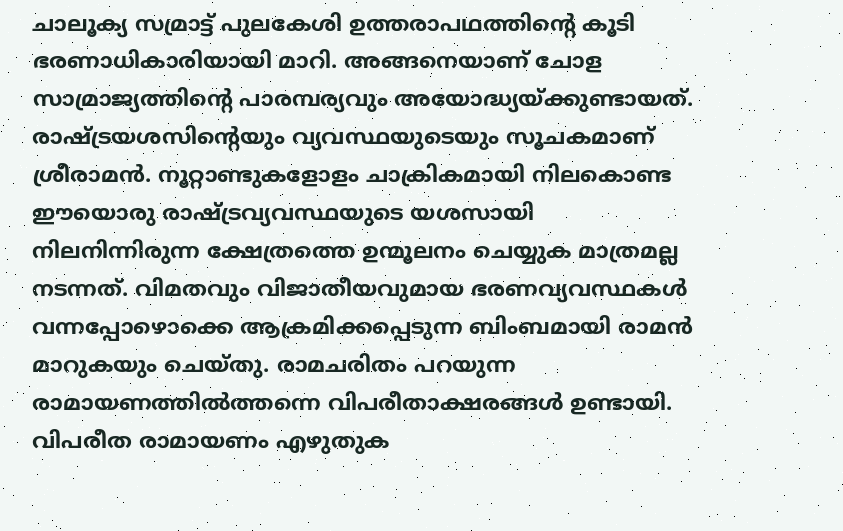ചാലൂക്യ സമ്രാട്ട് പുലകേശി ഉത്തരാപഥത്തിന്റെ കൂടി ഭരണാധികാരിയായി മാറി. അങ്ങനെയാണ് ചോള സാമ്രാജ്യത്തിന്റെ പാരമ്പര്യവും അയോദ്ധ്യയ്‌ക്കുണ്ടായത്. രാഷ്‌ട്രയശസിന്റെയും വ്യവസ്ഥയുടെയും സൂചകമാണ് ശ്രീരാമന്‍. നൂറ്റാണ്ടുകളോളം ചാക്രികമായി നിലകൊണ്ട ഈയൊരു രാഷ്‌ട്രവ്യവസ്ഥയുടെ യശസായി നിലനിന്നിരുന്ന ക്ഷേത്രത്തെ ഉന്മൂലനം ചെയ്യുക മാത്രമല്ല നടന്നത്. വിമതവും വിജാതീയവുമായ ഭരണവ്യവസ്ഥകള്‍ വന്നപ്പോഴൊക്കെ ആക്രമിക്കപ്പെടുന്ന ബിംബമായി രാമന്‍ മാറുകയും ചെയ്തു. രാമചരിതം പറയുന്ന രാമായണത്തില്‍ത്തന്നെ വിപരീതാക്ഷരങ്ങള്‍ ഉണ്ടായി. വിപരീത രാമായണം എഴുതുക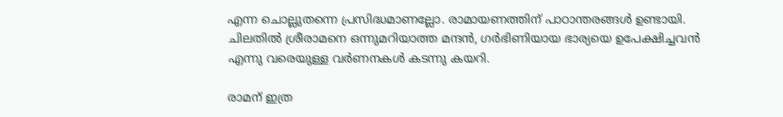എന്ന ചൊല്ലുതന്നെ പ്രസിദ്ധമാണല്ലോ. രാമായണത്തിന് പാഠാന്തരങ്ങള്‍ ഉണ്ടായി. ചിലതില്‍ ശ്രീരാമനെ ഒന്നുമറിയാത്ത മന്ദന്‍, ഗര്‍ഭിണിയായ ഭാര്യയെ ഉപേക്ഷിച്ചവന്‍ എന്നു വരെയുള്ള വര്‍ണനകള്‍ കടന്നു കയറി.

രാമന് ഇത്ര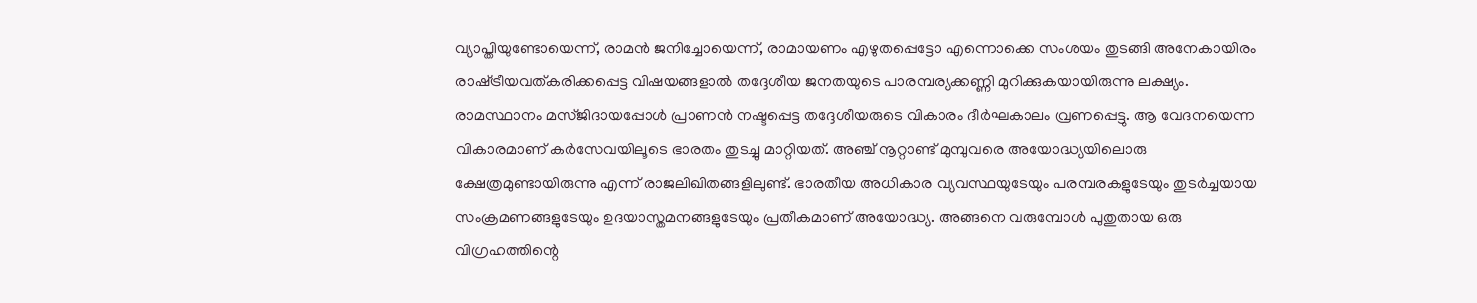വ്യാപ്തിയുണ്ടോയെന്ന്, രാമന്‍ ജനിച്ചോയെന്ന്, രാമായണം എഴുതപ്പെട്ടോ എന്നൊക്കെ സംശയം തുടങ്ങി അനേകായിരം രാഷ്‌ട്രീയവത്കരിക്കപ്പെട്ട വിഷയങ്ങളാല്‍ തദ്ദേശീയ ജനതയുടെ പാരമ്പര്യക്കണ്ണി മുറിക്കുകയായിരുന്നു ലക്ഷ്യം. രാമസ്ഥാനം മസ്ജിദായപ്പോള്‍ പ്രാണന്‍ നഷ്ടപ്പെട്ട തദ്ദേശീയരുടെ വികാരം ദീര്‍ഘകാലം വ്രണപ്പെട്ടു. ആ വേദനയെന്ന വികാരമാണ് കര്‍സേവയിലൂടെ ഭാരതം തുടച്ചു മാറ്റിയത്. അഞ്ച് നൂറ്റാണ്ട് മുമ്പുവരെ അയോദ്ധ്യയിലൊരു ക്ഷേത്രമുണ്ടായിരുന്നു എന്ന് രാജലിഖിതങ്ങളിലുണ്ട്. ഭാരതീയ അധികാര വ്യവസ്ഥയുടേയും പരമ്പരകളുടേയും തുടര്‍ച്ചയായ സംക്രമണങ്ങളുടേയും ഉദയാസ്തമനങ്ങളുടേയും പ്രതീകമാണ് അയോദ്ധ്യ. അങ്ങനെ വരുമ്പോള്‍ പുതുതായ ഒരു വിഗ്രഹത്തിന്റെ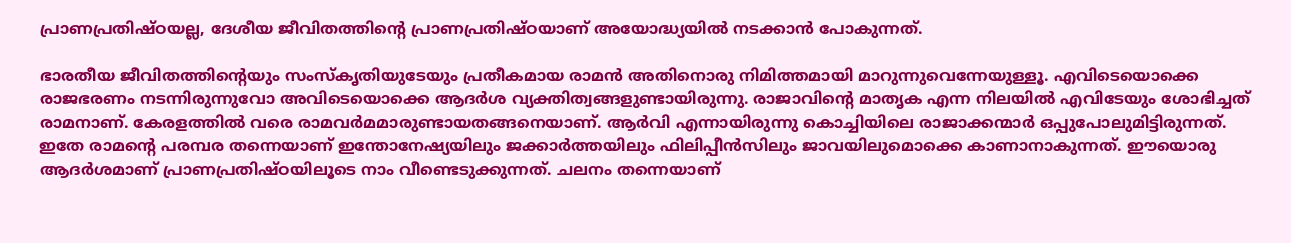പ്രാണപ്രതിഷ്ഠയല്ല, ദേശീയ ജീവിതത്തിന്റെ പ്രാണപ്രതിഷ്ഠയാണ് അയോദ്ധ്യയില്‍ നടക്കാന്‍ പോകുന്നത്.

ഭാരതീയ ജീവിതത്തിന്റെയും സംസ്‌കൃതിയുടേയും പ്രതീകമായ രാമന്‍ അതിനൊരു നിമിത്തമായി മാറുന്നുവെന്നേയുള്ളൂ. എവിടെയൊക്കെ രാജഭരണം നടന്നിരുന്നുവോ അവിടെയൊക്കെ ആദര്‍ശ വ്യക്തിത്വങ്ങളുണ്ടായിരുന്നു. രാജാവിന്റെ മാതൃക എന്ന നിലയില്‍ എവിടേയും ശോഭിച്ചത് രാമനാണ്. കേരളത്തില്‍ വരെ രാമവര്‍മമാരുണ്ടായതങ്ങനെയാണ്. ആര്‍വി എന്നായിരുന്നു കൊച്ചിയിലെ രാജാക്കന്മാര്‍ ഒപ്പുപോലുമിട്ടിരുന്നത്. ഇതേ രാമന്റെ പരമ്പര തന്നെയാണ് ഇന്തോനേഷ്യയിലും ജക്കാര്‍ത്തയിലും ഫിലിപ്പീന്‍സിലും ജാവയിലുമൊക്കെ കാണാനാകുന്നത്. ഈയൊരു ആദര്‍ശമാണ് പ്രാണപ്രതിഷ്ഠയിലൂടെ നാം വീണ്ടെടുക്കുന്നത്. ചലനം തന്നെയാണ്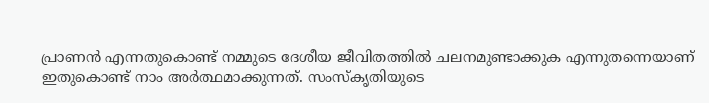പ്രാണന്‍ എന്നതുകൊണ്ട് നമ്മുടെ ദേശീയ ജീവിതത്തില്‍ ചലനമുണ്ടാക്കുക എന്നുതന്നെയാണ് ഇതുകൊണ്ട് നാം അര്‍ത്ഥമാക്കുന്നത്. സംസ്‌കൃതിയുടെ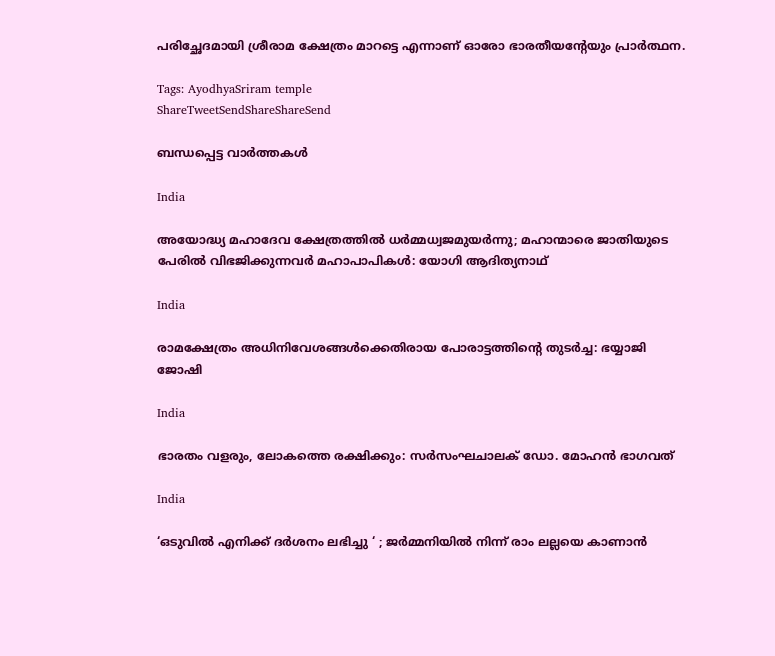പരിച്ഛേദമായി ശ്രീരാമ ക്ഷേത്രം മാറട്ടെ എന്നാണ് ഓരോ ഭാരതീയന്റേയും പ്രാര്‍ത്ഥന.

Tags: AyodhyaSriram temple
ShareTweetSendShareShareSend

ബന്ധപ്പെട്ട വാര്‍ത്തകള്‍

India

അയോദ്ധ്യ മഹാദേവ ക്ഷേത്രത്തില്‍ ധര്‍മ്മധ്വജമുയര്‍ന്നു; മഹാന്മാരെ ജാതിയുടെ പേരില്‍ വിഭജിക്കുന്നവര്‍ മഹാപാപികള്‍: യോഗി ആദിത്യനാഥ്

India

രാമക്ഷേത്രം അധിനിവേശങ്ങള്‍ക്കെതിരായ പോരാട്ടത്തിന്റെ തുടര്‍ച്ച: ഭയ്യാജി ജോഷി

India

ഭാരതം വളരും, ലോകത്തെ രക്ഷിക്കും: സര്‍സംഘചാലക് ഡോ. മോഹന്‍ ഭാഗവത്

India

‘ഒടുവിൽ എനിക്ക് ദർശനം ലഭിച്ചു ‘ ; ജർമ്മനിയിൽ നിന്ന് രാം ലല്ലയെ കാണാൻ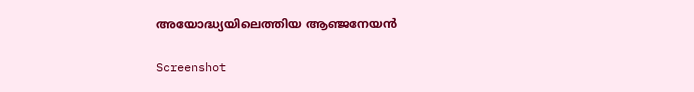അയോദ്ധ്യയിലെത്തിയ ആഞ്ജനേയൻ

Screenshot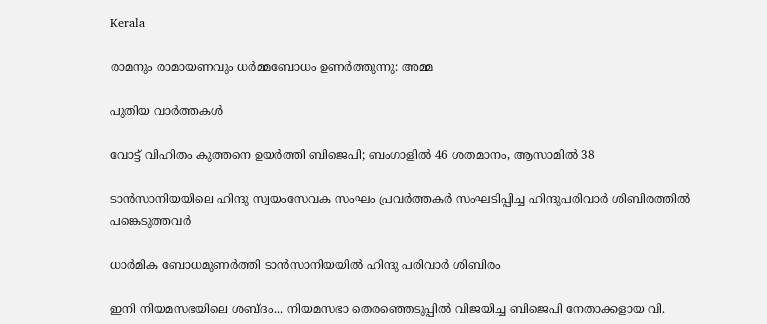Kerala

രാമനും രാമായണവും ധർമ്മബോധം ഉണർത്തുന്നു: അമ്മ

പുതിയ വാര്‍ത്തകള്‍

വോട്ട് വിഹിതം കുത്തനെ ഉയര്‍ത്തി ബിജെപി; ബംഗാളില്‍ 46 ശതമാനം, ആസാമില്‍ 38

ടാന്‍സാനിയയിലെ ഹിന്ദു സ്വയംസേവക സംഘം പ്രവര്‍ത്തകര്‍ സംഘടിപ്പിച്ച ഹിന്ദുപരിവാര്‍ ശിബിരത്തില്‍ പങ്കെടുത്തവര്‍

ധാര്‍മിക ബോധമുണര്‍ത്തി ടാന്‍സാനിയയില്‍ ഹിന്ദു പരിവാര്‍ ശിബിരം

ഇനി നിയമസഭയിലെ ശബ്ദം... നിയമസഭാ തെരഞ്ഞെടുപ്പില്‍ വിജയിച്ച ബിജെപി നേതാക്കളായ വി.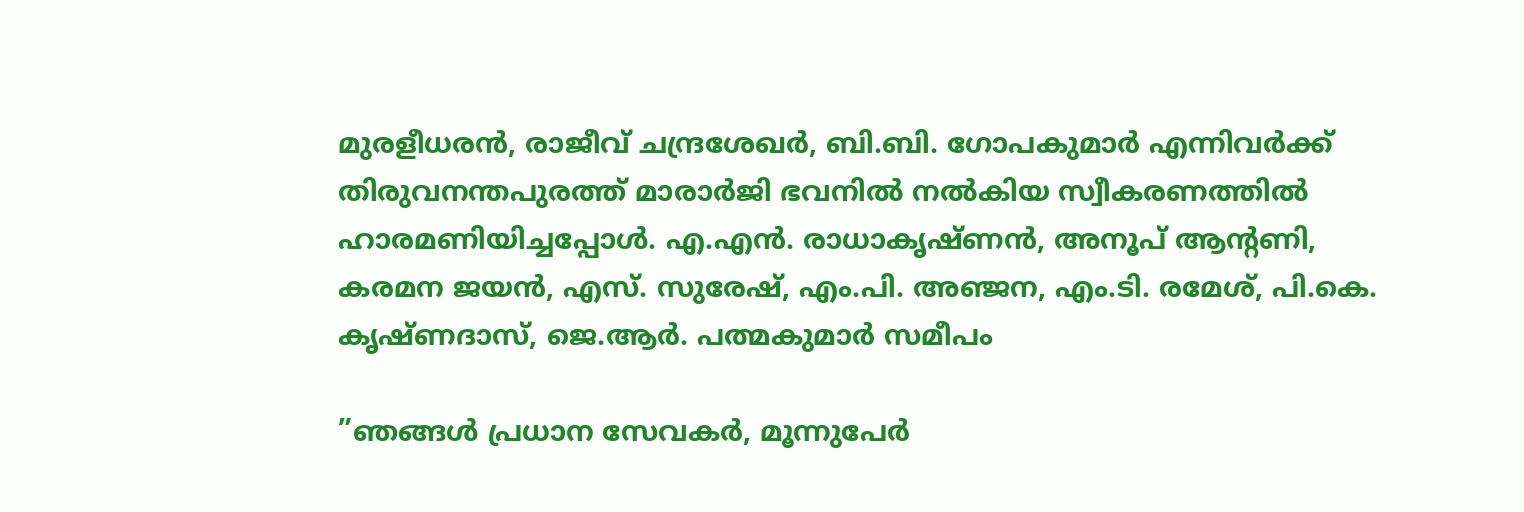മുരളീധരന്‍, രാജീവ് ചന്ദ്രശേഖര്‍, ബി.ബി. ഗോപകുമാര്‍ എന്നിവര്‍ക്ക് തിരുവനന്തപുരത്ത് മാരാര്‍ജി ഭവനില്‍ നല്‍കിയ സ്വീകരണത്തില്‍ ഹാരമണിയിച്ചപ്പോള്‍. എ.എന്‍. രാധാകൃഷ്ണന്‍, അനൂപ് ആന്റണി, കരമന ജയന്‍, എസ്. സുരേഷ്, എം.പി. അഞ്ജന, എം.ടി. രമേശ്, പി.കെ. കൃഷ്ണദാസ്, ജെ.ആര്‍. പത്മകുമാര്‍ സമീപം

”ഞങ്ങള്‍ പ്രധാന സേവകര്‍, മൂന്നുപേര്‍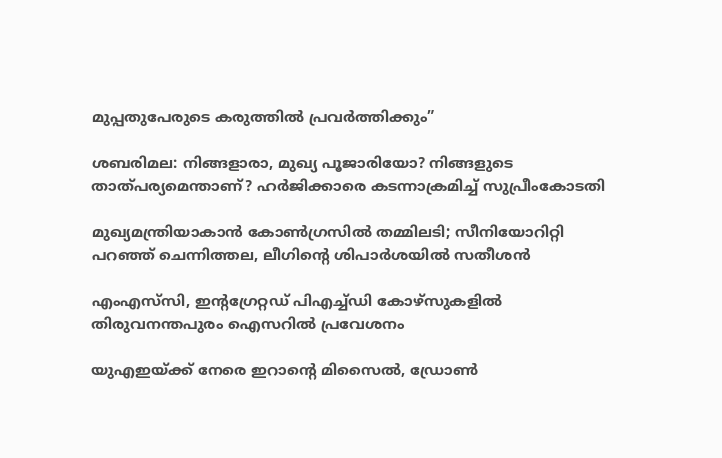മുപ്പതുപേരുടെ കരുത്തില്‍ പ്രവര്‍ത്തിക്കും”

ശബരിമല: നിങ്ങളാരാ, മുഖ്യ പൂജാരിയോ? നിങ്ങളുടെ താത്പര്യമെന്താണ്? ഹര്‍ജിക്കാരെ കടന്നാക്രമിച്ച് സുപ്രീംകോടതി

മുഖ്യമന്ത്രിയാകാന്‍ കോണ്‍ഗ്രസില്‍ തമ്മിലടി; സീനിയോറിറ്റി പറഞ്ഞ് ചെന്നിത്തല, ലീഗിന്റെ ശിപാര്‍ശയില്‍ സതീശന്‍

എംഎസ്‌സി, ഇന്റഗ്രേറ്റഡ് പിഎച്ച്ഡി കോഴ്‌സുകളില്‍ തിരുവനന്തപുരം ഐസറില്‍ പ്രവേശനം

യുഎഇയ്‌ക്ക് നേരെ ഇറാന്റെ മിസൈൽ, ഡ്രോൺ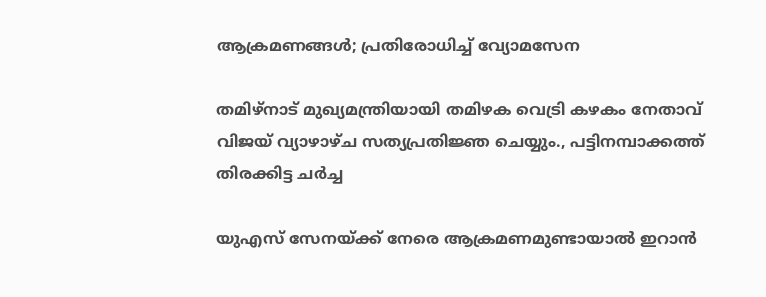ആക്രമണങ്ങൾ; പ്രതിരോധിച്ച് വ്യോമസേന

തമിഴ്‌നാട് മുഖ്യമന്ത്രിയായി തമിഴക വെട്രി കഴകം നേതാവ് വിജയ് വ്യാഴാഴ്ച സത്യപ്രതിജ്ഞ ചെയ്യും., പട്ടിനമ്പാക്കത്ത് തിരക്കിട്ട ചർച്ച

യുഎസ് സേനയ്‌ക്ക് നേരെ ആക്രമണമുണ്ടായാല്‍ ഇറാന്‍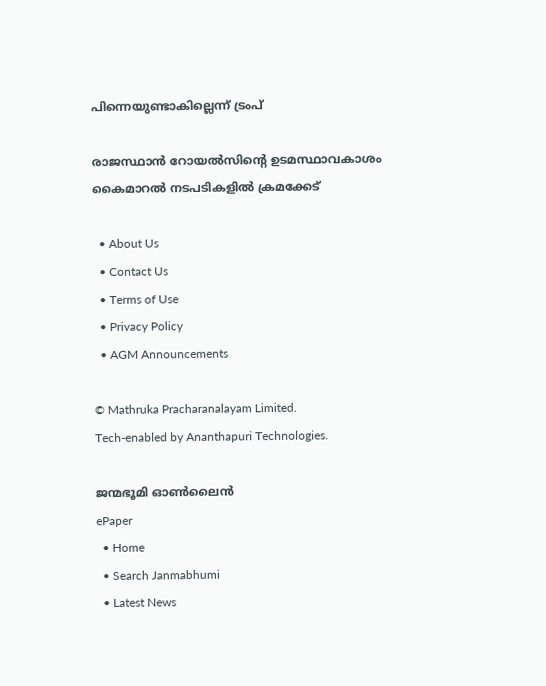പിന്നെയുണ്ടാകില്ലെന്ന് ട്രംപ്

രാജസ്ഥാന്‍ റോയല്‍സിന്റെ ഉടമസ്ഥാവകാശം കൈമാറല്‍ നടപടികളില്‍ ക്രമക്കേട്

  • About Us
  • Contact Us
  • Terms of Use
  • Privacy Policy
  • AGM Announcements

© Mathruka Pracharanalayam Limited.
Tech-enabled by Ananthapuri Technologies.

ജന്മഭൂമി ഓണ്‍ലൈന്‍
ePaper
  • Home
  • Search Janmabhumi
  • Latest News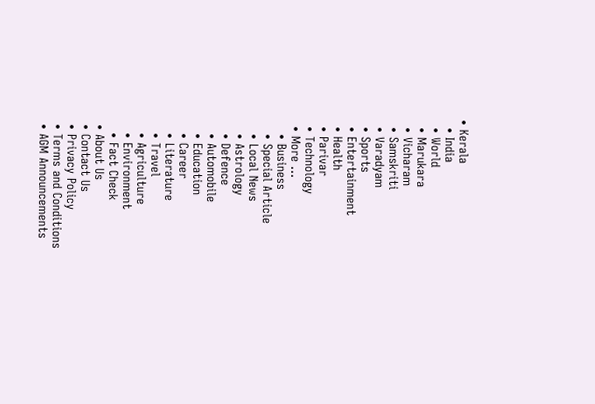• Kerala
  • India
  • World
  • Marukara
  • Vicharam
  • Samskriti
  • Varadyam
  • Sports
  • Entertainment
  • Health
  • Parivar
  • Technology
  • More …
    • Business
    • Special Article
    • Local News
    • Astrology
    • Defence
    • Automobile
    • Education
    • Career
    • Literature
    • Travel
    • Agriculture
    • Environment
    • Fact Check
  • About Us
  • Contact Us
  • Privacy Policy
  • Terms and Conditions
  • AGM Announcements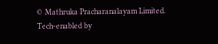© Mathruka Pracharanalayam Limited.
Tech-enabled by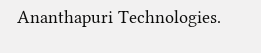Ananthapuri Technologies.